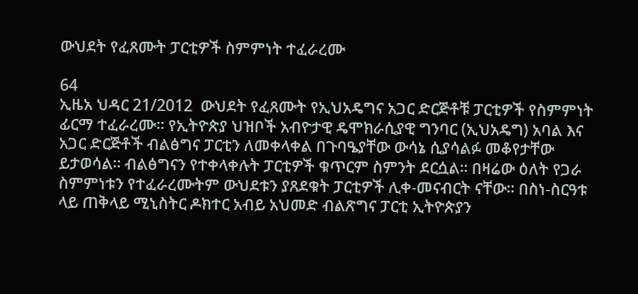ውህደት የፈጸሙት ፓርቲዎች ስምምነት ተፈራረሙ

64
ኢዜአ ህዳር 21/2012  ውህደት የፈጸሙት የኢህአዴግና አጋር ድርጅቶቹ ፓርቲዎች የስምምነት ፊርማ ተፈራረሙ። የኢትዮጵያ ህዝቦች አብዮታዊ ዴሞክራሲያዊ ግንባር (ኢህአዴግ) አባል እና አጋር ድርጅቶች ብልፅግና ፓርቲን ለመቀላቀል በጉባዔያቸው ውሳኔ ሲያሳልፉ መቆየታቸው ይታወሳል። ብልፅግናን የተቀላቀሉት ፓርቲዎች ቁጥርም ስምንት ደርሷል። በዛሬው ዕለት የጋራ ስምምነቱን የተፈራረሙትም ውህደቱን ያጸደቁት ፓርቲዎች ሊቀ-መናብርት ናቸው። በስነ-ስርዓቱ ላይ ጠቅላይ ሚኒስትር ዶክተር አብይ አህመድ ብልጽግና ፓርቲ ኢትዮጵያን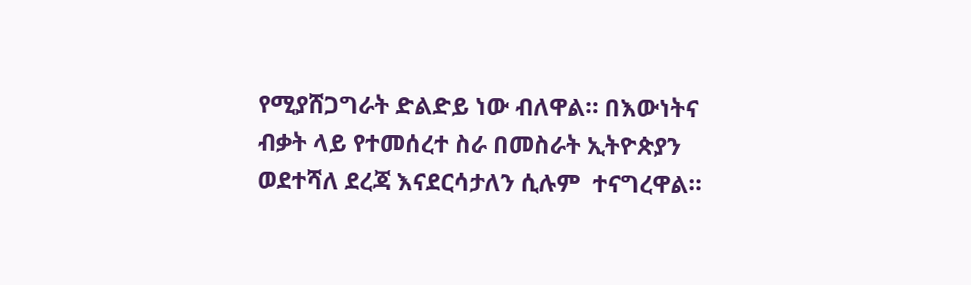የሚያሸጋግራት ድልድይ ነው ብለዋል። በእውነትና ብቃት ላይ የተመሰረተ ስራ በመስራት ኢትዮጵያን ወደተሻለ ደረጃ እናደርሳታለን ሲሉም  ተናግረዋል።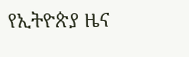የኢትዮጵያ ዜና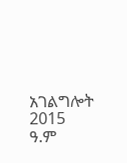አገልግሎት
2015
ዓ.ም